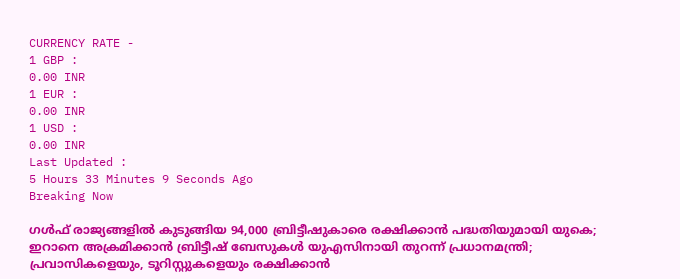CURRENCY RATE -
1 GBP :
0.00 INR
1 EUR :
0.00 INR
1 USD :
0.00 INR
Last Updated :
5 Hours 33 Minutes 9 Seconds Ago
Breaking Now

ഗള്‍ഫ് രാജ്യങ്ങളില്‍ കുടുങ്ങിയ 94,000 ബ്രിട്ടീഷുകാരെ രക്ഷിക്കാന്‍ പദ്ധതിയുമായി യുകെ; ഇറാനെ അക്രമിക്കാന്‍ ബ്രിട്ടീഷ് ബേസുകള്‍ യുഎസിനായി തുറന്ന് പ്രധാനമന്ത്രി; പ്രവാസികളെയും, ടൂറിസ്റ്റുകളെയും രക്ഷിക്കാന്‍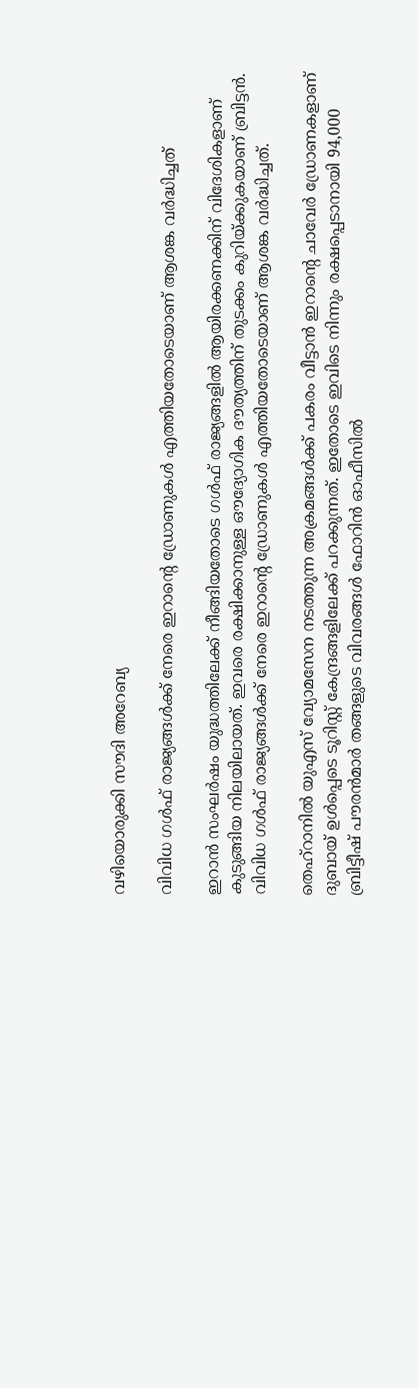വഴിയൊരുക്കി സൗദി അറേബ്യ

വിവിധ ഗള്‍ഫ് രാജ്യങ്ങള്‍ക്ക് നേരെ ഇറാന്റെ ഡ്രോണുകള്‍ എത്തിയതോടെയാണ് ആശങ്ക വര്‍ദ്ധിച്ചത്

ഇറാന്‍ സംഘര്‍ഷം യുദ്ധത്തിലേക്ക് നീങ്ങിയതോടെ ഗള്‍ഫ് രാജ്യങ്ങളില്‍ ആയിരക്കണക്കിന് വിദേശികളാണ് കുടുങ്ങിയ നിലയിലായത്. ഇവരെ രക്ഷിക്കാനുള്ള ഔദ്യോഗിക ദൗത്യത്തിന് തുടക്കം കുറിയ്ക്കുകയാണ് ബ്രിട്ടന്‍. വിവിധ ഗള്‍ഫ് രാജ്യങ്ങള്‍ക്ക് നേരെ ഇറാന്റെ ഡ്രോണുകള്‍ എത്തിയതോടെയാണ് ആശങ്ക വര്‍ദ്ധിച്ചത്.

തെഹ്‌റാനില്‍ യുഎസ് വ്യോമസേന നടത്തുന്ന അക്രമങ്ങള്‍ക്ക് പകരം വീട്ടാന്‍ ഇറാന്റെ ചാവേര്‍ ഡ്രോണകളാണ് ദുബായ് ഉള്‍പ്പെടെ ടൂറിസ്റ്റ് കേന്ദ്രങ്ങളിലേക്ക് പറക്കുന്നത്. ഇതോടെ ഇവിടെ നിന്നും രക്ഷപ്പെടാനായി 94,000 ബ്രിട്ടീഷ് പൗരന്‍മാര്‍ തങ്ങളുടെ വിവരങ്ങള്‍ ഫോറിന്‍ ഓഫീസില്‍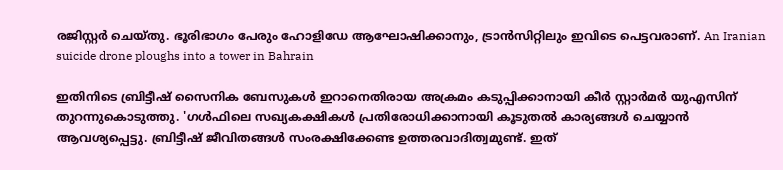രജിസ്റ്റര്‍ ചെയ്തു. ഭൂരിഭാഗം പേരും ഹോളിഡേ ആഘോഷിക്കാനും, ട്രാന്‍സിറ്റിലും ഇവിടെ പെട്ടവരാണ്. An Iranian suicide drone ploughs into a tower in Bahrain

ഇതിനിടെ ബ്രിട്ടീഷ് സൈനിക ബേസുകള്‍ ഇറാനെതിരായ അക്രമം കടുപ്പിക്കാനായി കീര്‍ സ്റ്റാര്‍മര്‍ യുഎസിന് തുറന്നുകൊടുത്തു. 'ഗള്‍ഫിലെ സഖ്യകക്ഷികള്‍ പ്രതിരോധിക്കാനായി കൂടുതല്‍ കാര്യങ്ങള്‍ ചെയ്യാന്‍ ആവശ്യപ്പെട്ടു. ബ്രിട്ടീഷ് ജീവിതങ്ങള്‍ സംരക്ഷിക്കേണ്ട ഉത്തരവാദിത്വമുണ്ട്. ഇത്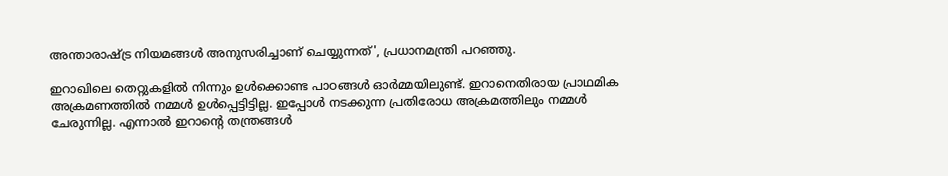അന്താരാഷ്ട്ര നിയമങ്ങള്‍ അനുസരിച്ചാണ് ചെയ്യുന്നത്', പ്രധാനമന്ത്രി പറഞ്ഞു.

ഇറാഖിലെ തെറ്റുകളില്‍ നിന്നും ഉള്‍ക്കൊണ്ട പാഠങ്ങള്‍ ഓര്‍മ്മയിലുണ്ട്. ഇറാനെതിരായ പ്രാഥമിക അക്രമണത്തില്‍ നമ്മള്‍ ഉള്‍പ്പെട്ടിട്ടില്ല. ഇപ്പോള്‍ നടക്കുന്ന പ്രതിരോധ അക്രമത്തിലും നമ്മള്‍ ചേരുന്നില്ല. എന്നാല്‍ ഇറാന്റെ തന്ത്രങ്ങള്‍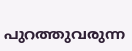പുറത്തുവരുന്ന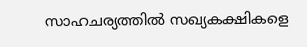സാഹചര്യത്തില്‍ സഖ്യകക്ഷികളെ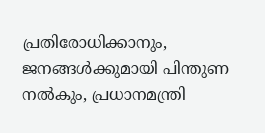പ്രതിരോധിക്കാനും, ജനങ്ങള്‍ക്കുമായി പിന്തുണ നല്‍കും, പ്രധാനമന്ത്രി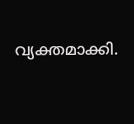വ്യക്തമാക്കി.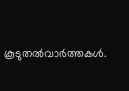കൂടുതല്‍വാര്‍ത്തകള്‍.